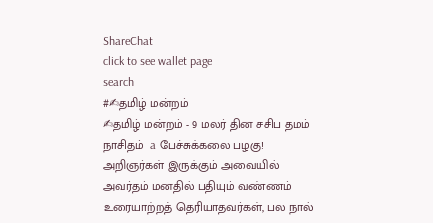ShareChat
click to see wallet page
search
#✍தமிழ் மன்றம்
✍தமிழ் மன்றம் - 9 மலர் தின சசிப தமம் நாசிதம்  a பேச்சுக்கலை பழகு! அறிஞர்கள் இருக்கும் அவையில் அவர்தம் மனதில் பதியும் வண்ணம் உரையாற்றத் தெரியாதவர்கள், பல நால்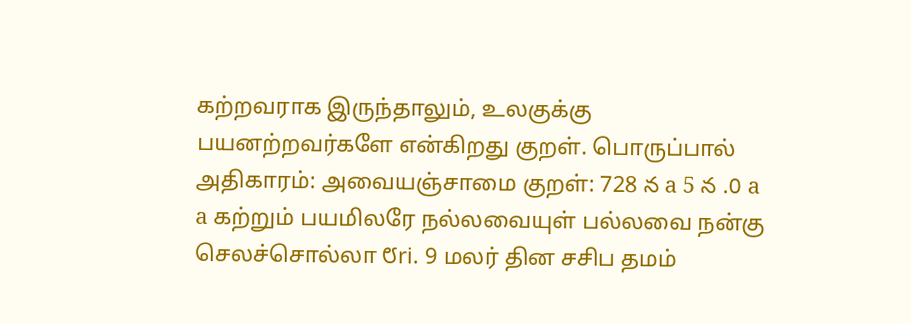கற்றவராக இருந்தாலும், உலகுக்கு பயனற்றவர்களே என்கிறது குறள். பொருப்பால் அதிகாரம்: அவையஞ்சாமை குறள்: 728 న a 5 న .0 a a கற்றும் பயமிலரே நல்லவையுள் பல்லவை நன்கு செலச்சொல்லா ೮ri. 9 மலர் தின சசிப தமம்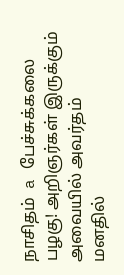நாசிதம்  a பேச்சுக்கலை பழகு! அறிஞர்கள் இருக்கும் அவையில் அவர்தம் மனதில்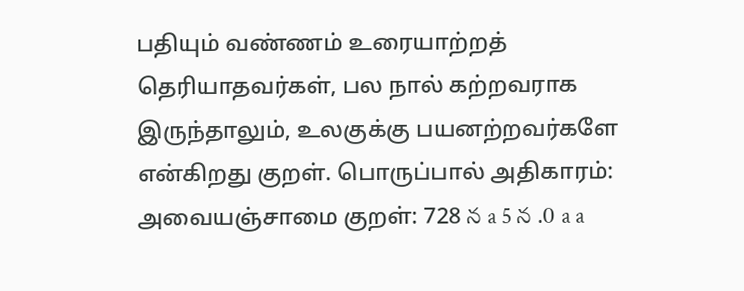பதியும் வண்ணம் உரையாற்றத் தெரியாதவர்கள், பல நால் கற்றவராக இருந்தாலும், உலகுக்கு பயனற்றவர்களே என்கிறது குறள். பொருப்பால் அதிகாரம்: அவையஞ்சாமை குறள்: 728 న a 5 న .0 a a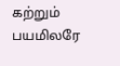கற்றும் பயமிலரே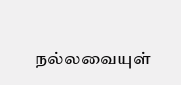நல்லவையுள்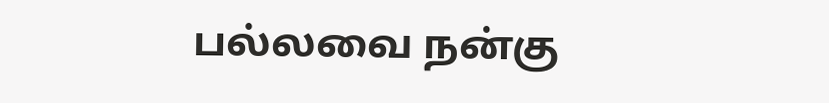பல்லவை நன்கு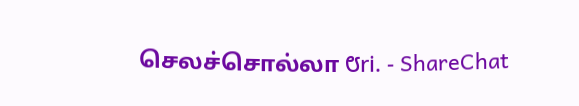செலச்சொல்லா ೮ri. - ShareChat